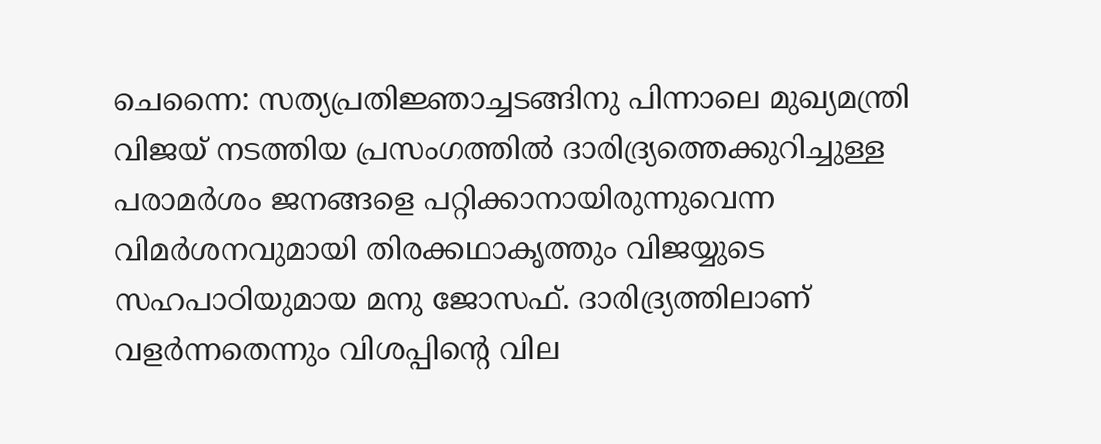ചെന്നൈ: സത്യപ്രതിജ്ഞാച്ചടങ്ങിനു പിന്നാലെ മുഖ്യമന്ത്രി വിജയ് നടത്തിയ പ്രസംഗത്തിൽ ദാരിദ്ര്യത്തെക്കുറിച്ചുള്ള പരാമർശം ജനങ്ങളെ പറ്റിക്കാനായിരുന്നുവെന്ന വിമർശനവുമായി തിരക്കഥാകൃത്തും വിജയ്യുടെ സഹപാഠിയുമായ മനു ജോസഫ്. ദാരിദ്ര്യത്തിലാണ് വളർന്നതെന്നും വിശപ്പിന്റെ വില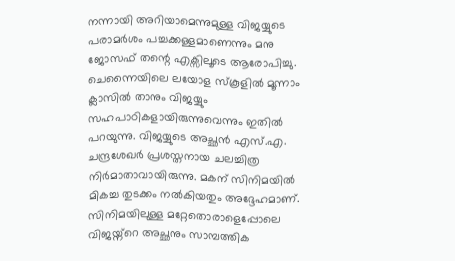നന്നായി അറിയാമെന്നുമുള്ള വിജയ്യുടെ പരാമർശം പച്ചക്കള്ളമാണെന്നും മനു ജോസഫ് തന്റെ എക്സിലൂടെ ആരോപിച്ചു.
ചെന്നൈയിലെ ലയോള സ്കൂളിൽ മൂന്നാം ക്ലാസിൽ താനും വിജയ്യും സഹപാഠികളായിരുന്നുവെന്നും ഇതിൽ പറയുന്നു. വിജയ്യുടെ അച്ഛൻ എസ്.എ. ചന്ദ്രശേഖർ പ്രശസ്തനായ ചലച്ചിത്ര നിർമാതാവായിരുന്നു. മകന് സിനിമയിൽ മികച്ച തുടക്കം നൽകിയതും അദ്ദേഹമാണ്. സിനിമയിലുള്ള മറ്റേതൊരാളെപ്പോലെ വിജയ്ന്റെ അച്ഛനും സാമ്പത്തിക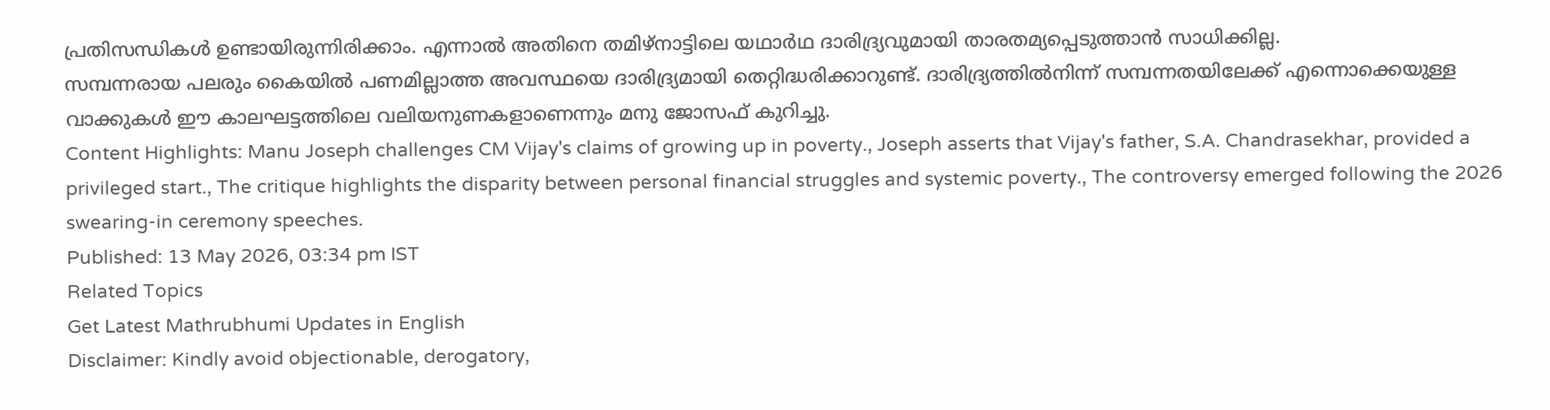പ്രതിസന്ധികൾ ഉണ്ടായിരുന്നിരിക്കാം. എന്നാൽ അതിനെ തമിഴ്നാട്ടിലെ യഥാർഥ ദാരിദ്ര്യവുമായി താരതമ്യപ്പെടുത്താൻ സാധിക്കില്ല.
സമ്പന്നരായ പലരും കൈയിൽ പണമില്ലാത്ത അവസ്ഥയെ ദാരിദ്ര്യമായി തെറ്റിദ്ധരിക്കാറുണ്ട്. ദാരിദ്ര്യത്തിൽനിന്ന് സമ്പന്നതയിലേക്ക് എന്നൊക്കെയുള്ള വാക്കുകൾ ഈ കാലഘട്ടത്തിലെ വലിയനുണകളാണെന്നും മനു ജോസഫ് കുറിച്ചു.
Content Highlights: Manu Joseph challenges CM Vijay's claims of growing up in poverty., Joseph asserts that Vijay's father, S.A. Chandrasekhar, provided a privileged start., The critique highlights the disparity between personal financial struggles and systemic poverty., The controversy emerged following the 2026 swearing-in ceremony speeches.
Published: 13 May 2026, 03:34 pm IST
Related Topics
Get Latest Mathrubhumi Updates in English
Disclaimer: Kindly avoid objectionable, derogatory,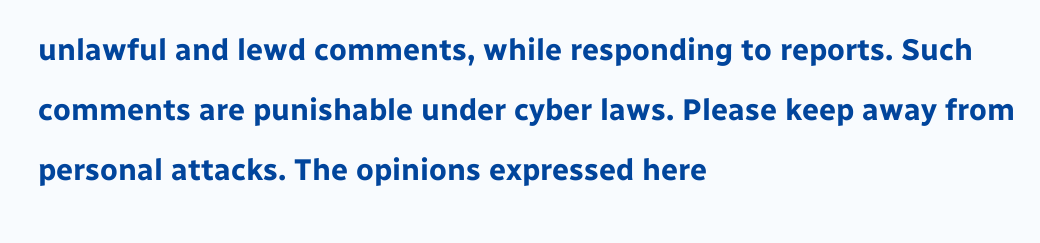unlawful and lewd comments, while responding to reports. Such comments are punishable under cyber laws. Please keep away from personal attacks. The opinions expressed here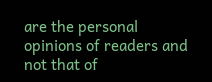are the personal opinions of readers and not that of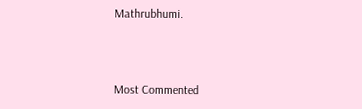Mathrubhumi.



Most Commented